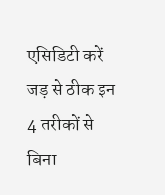एसिडिटी करें जड़ से ठीक इन 4 तरीकों से बिना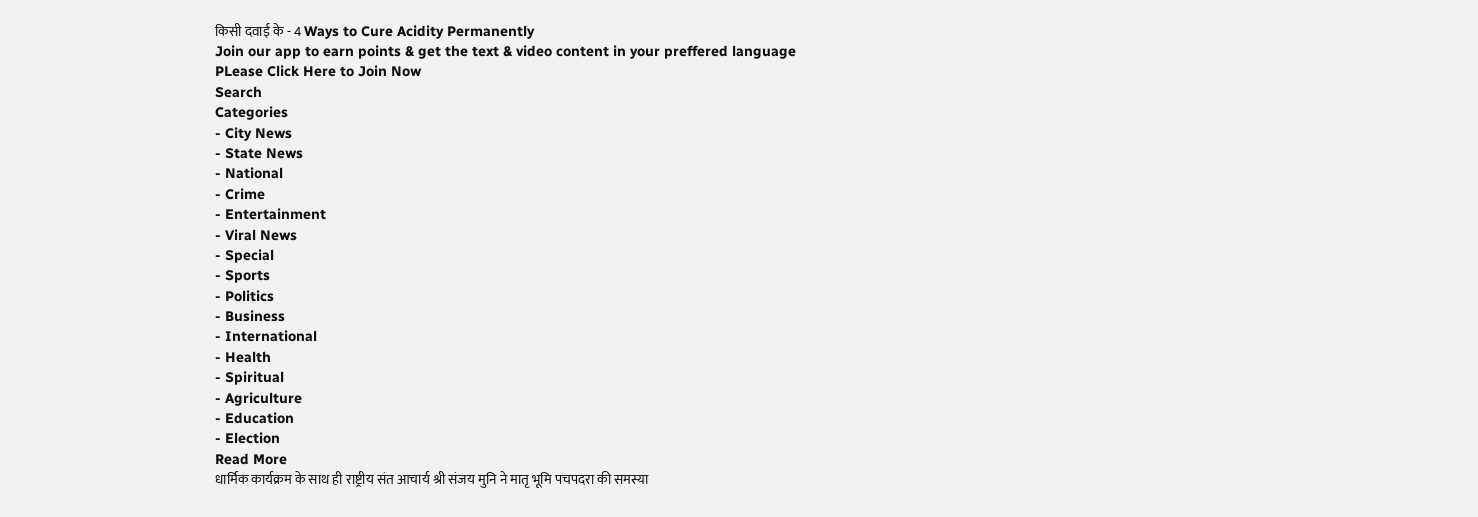किसी दवाई के - 4 Ways to Cure Acidity Permanently
Join our app to earn points & get the text & video content in your preffered language
PLease Click Here to Join Now
Search
Categories
- City News
- State News
- National
- Crime
- Entertainment
- Viral News
- Special
- Sports
- Politics
- Business
- International
- Health
- Spiritual
- Agriculture
- Education
- Election
Read More
धार्मिक कार्यक्रम के साथ ही राष्ट्रीय संत आचार्य श्री संजय मुनि ने मातृ भूमि पचपदरा की समस्या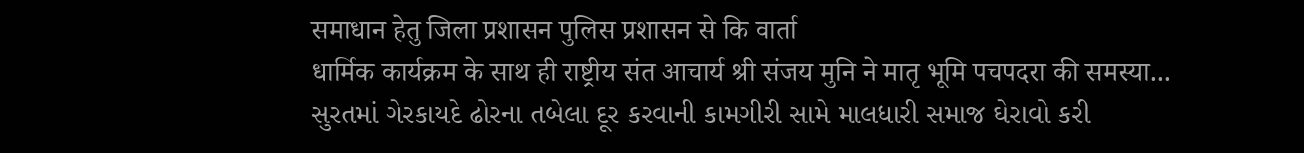समाधान हेतु जिला प्रशासन पुलिस प्रशासन से कि वार्ता
धार्मिक कार्यक्रम के साथ ही राष्ट्रीय संत आचार्य श्री संजय मुनि ने मातृ भूमि पचपदरा की समस्या...
સુરતમાં ગેરકાયદે ઢોરના તબેલા દૂર કરવાની કામગીરી સામે માલધારી સમાજ ઘેરાવો કરી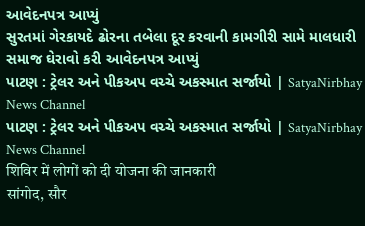આવેદનપત્ર આપ્યું
સુરતમાં ગેરકાયદે ઢોરના તબેલા દૂર કરવાની કામગીરી સામે માલધારી સમાજ ઘેરાવો કરી આવેદનપત્ર આપ્યું
પાટણ : ટ્રેલર અને પીકઅપ વચ્ચે અકસ્માત સર્જાયો | SatyaNirbhay News Channel
પાટણ : ટ્રેલર અને પીકઅપ વચ્ચે અકસ્માત સર્જાયો | SatyaNirbhay News Channel
शिविर में लोगों को दी योजना की जानकारी
सांगोद, सौर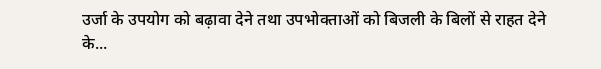उर्जा के उपयोग को बढ़ावा देने तथा उपभोक्ताओं को बिजली के बिलों से राहत देने के...